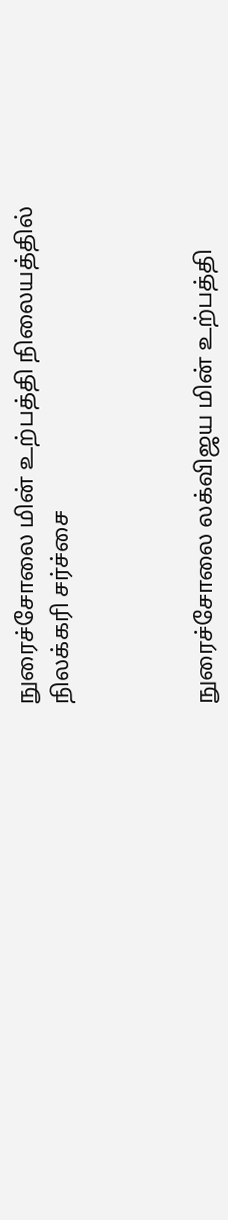நுரைச்சோலை மின் உற்பத்தி நிலையத்தில் நிலக்கரி சர்ச்சை



நுரைச்சோலை லக்விஜய மின் உற்பத்தி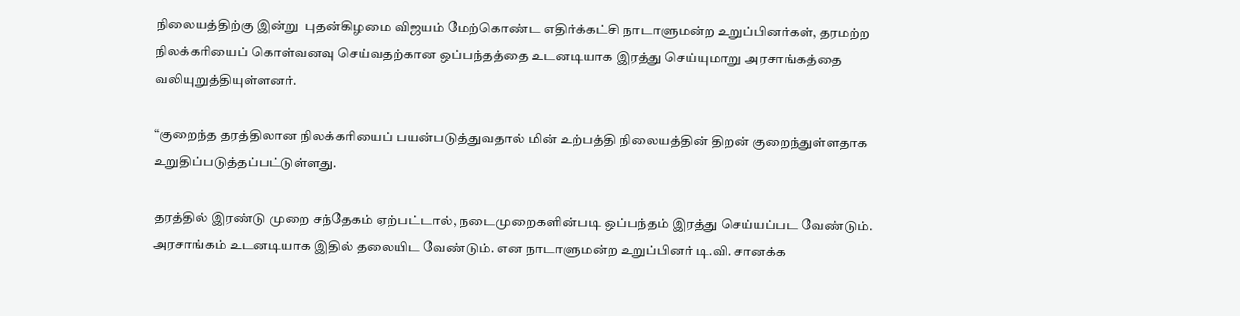நிலையத்திற்கு இன்று  புதன்கிழமை விஜயம் மேற்கொண்ட எதிர்க்கட்சி நாடாளுமன்ற உறுப்பினர்கள், தரமற்ற நிலக்கரியைப் கொள்வனவு செய்வதற்கான ஒப்பந்தத்தை உடனடியாக இரத்து செய்யுமாறு அரசாங்கத்தை வலியுறுத்தியுள்ளனர்.

“குறைந்த தரத்திலான நிலக்கரியைப் பயன்படுத்துவதால் மின் உற்பத்தி நிலையத்தின் திறன் குறைந்துள்ளதாக உறுதிப்படுத்தப்பட்டுள்ளது.

தரத்தில் இரண்டு முறை சந்தேகம் ஏற்பட்டால், நடைமுறைகளின்படி ஒப்பந்தம் இரத்து செய்யப்பட வேண்டும். அரசாங்கம் உடனடியாக இதில் தலையிட வேண்டும். என நாடாளுமன்ற உறுப்பினர் டி.வி. சானக்க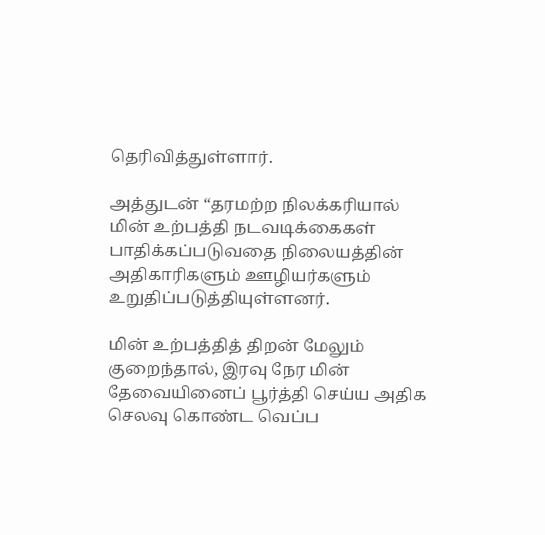தெரிவித்துள்ளார்.

அத்துடன் “தரமற்ற நிலக்கரியால் மின் உற்பத்தி நடவடிக்கைகள் பாதிக்கப்படுவதை நிலையத்தின் அதிகாரிகளும் ஊழியர்களும் உறுதிப்படுத்தியுள்ளனர்.

மின் உற்பத்தித் திறன் மேலும் குறைந்தால், இரவு நேர மின் தேவையினைப் பூர்த்தி செய்ய அதிக செலவு கொண்ட வெப்ப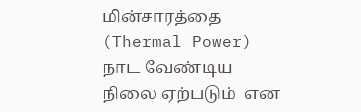மின்சாரத்தை (Thermal Power) நாட வேண்டிய நிலை ஏற்படும்  என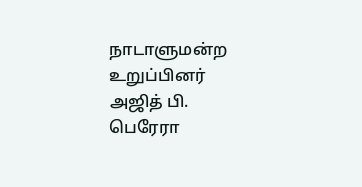நாடாளுமன்ற உறுப்பினர் அஜித் பி. பெரேரா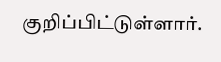குறிப்பிட்டுள்ளார்.